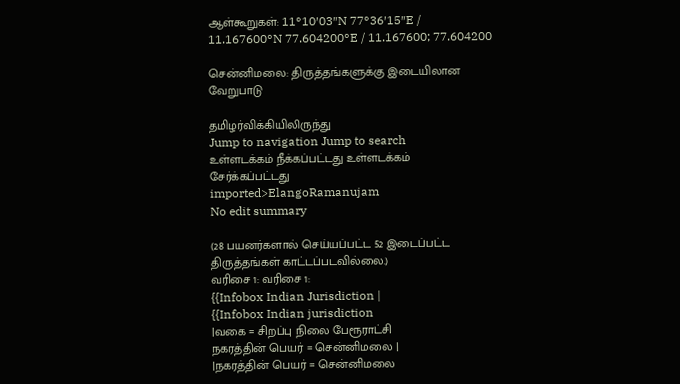ஆள்கூறுகள்: 11°10′03″N 77°36′15″E / 11.167600°N 77.604200°E / 11.167600; 77.604200

சென்னிமலை: திருத்தங்களுக்கு இடையிலான வேறுபாடு

தமிழர்விக்கியிலிருந்து
Jump to navigation Jump to search
உள்ளடக்கம் நீக்கப்பட்டது உள்ளடக்கம் சேர்க்கப்பட்டது
imported>ElangoRamanujam
No edit summary

(28 பயனர்களால் செய்யப்பட்ட 52 இடைப்பட்ட திருத்தங்கள் காட்டப்படவில்லை.)
வரிசை 1: வரிசை 1:
{{Infobox Indian Jurisdiction |
{{Infobox Indian jurisdiction
|வகை = சிறப்பு நிலை பேரூராட்சி
நகரத்தின் பெயர் = சென்னிமலை |
|நகரத்தின் பெயர் = சென்னிமலை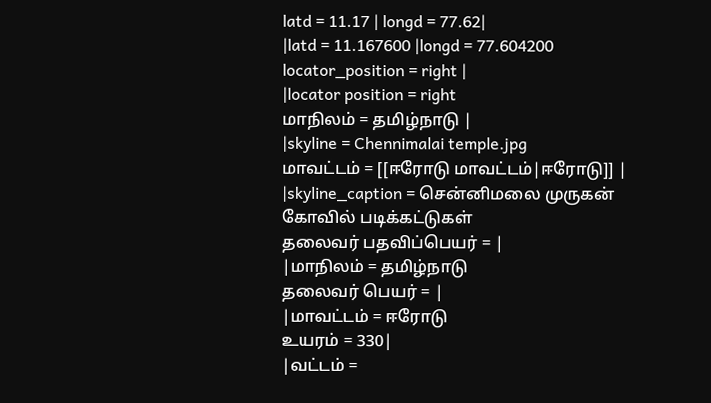latd = 11.17 | longd = 77.62|
|latd = 11.167600 |longd = 77.604200
locator_position = right |
|locator position = right
மாநிலம் = தமிழ்நாடு |
|skyline = Chennimalai temple.jpg
மாவட்டம் = [[ஈரோடு மாவட்டம்|ஈரோடு]] |
|skyline_caption = சென்னிமலை முருகன் கோவில் படிக்கட்டுகள்
தலைவர் பதவிப்பெயர் = |
|மாநிலம் = தமிழ்நாடு
தலைவர் பெயர் = |
|மாவட்டம் = ஈரோடு
உயரம் = 330|
|வட்டம் =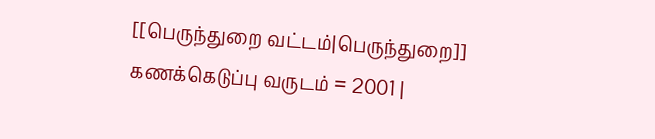[[பெருந்துறை வட்டம்|பெருந்துறை]]
கணக்கெடுப்பு வருடம் = 2001 |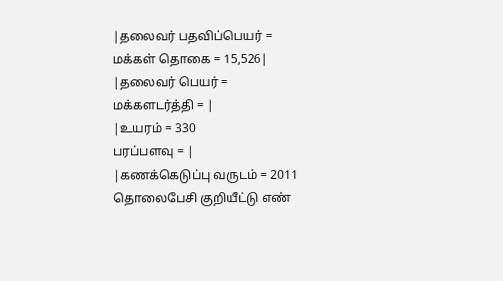|தலைவர் பதவிப்பெயர் =
மக்கள் தொகை = 15,526|
|தலைவர் பெயர் =
மக்களடர்த்தி = |
|உயரம் = 330
பரப்பளவு = |
|கணக்கெடுப்பு வருடம் = 2011
தொலைபேசி குறியீட்டு எண்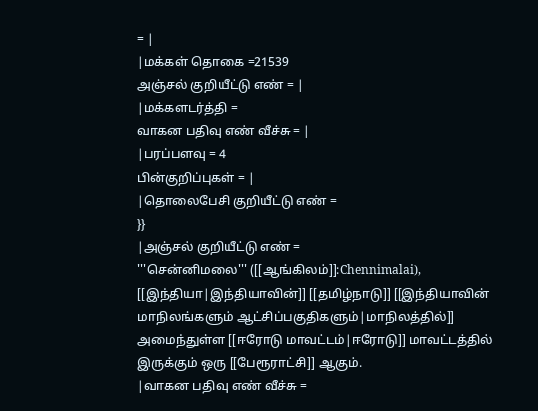= |
|மக்கள் தொகை =21539
அஞ்சல் குறியீட்டு எண் = |
|மக்களடர்த்தி =
வாகன பதிவு எண் வீச்சு = |
|பரப்பளவு = 4
பின்குறிப்புகள் = |
|தொலைபேசி குறியீட்டு எண் =
}}
|அஞ்சல் குறியீட்டு எண் =
'''சென்னிமலை''' ([[ஆங்கிலம்]]:Chennimalai), [[இந்தியா|இந்தியாவின்]] [[தமிழ்நாடு]] [[இந்தியாவின் மாநிலங்களும் ஆட்சிப்பகுதிகளும்|மாநிலத்தில்]] அமைந்துள்ள [[ஈரோடு மாவட்டம்|ஈரோடு]] மாவட்டத்தில் இருக்கும் ஒரு [[பேரூராட்சி]] ஆகும்.
|வாகன பதிவு எண் வீச்சு =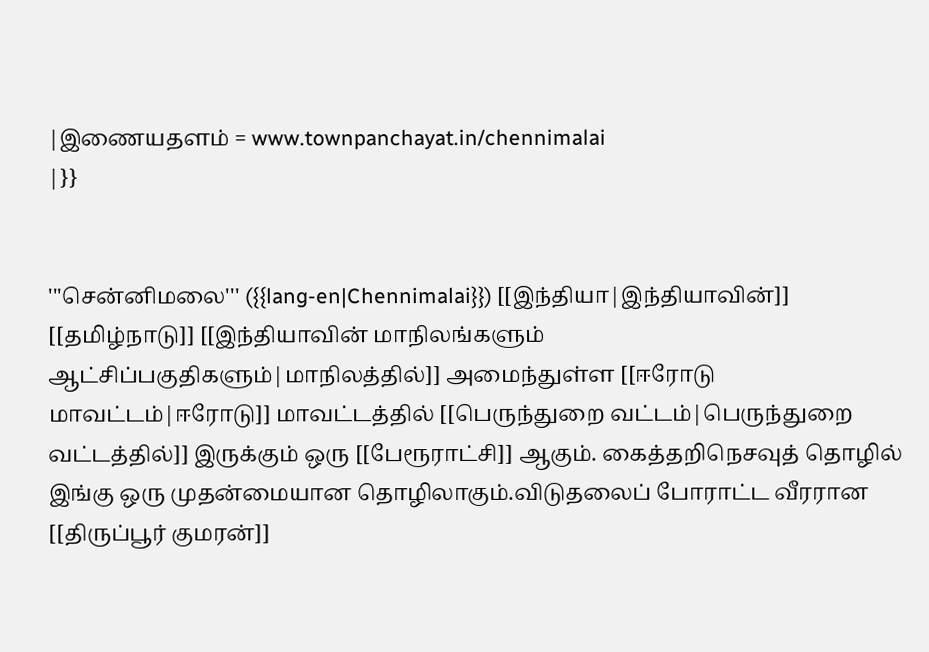|இணையதளம் = www.townpanchayat.in/chennimalai
|}}


'''சென்னிமலை''' ({{lang-en|Chennimalai}}) [[இந்தியா|இந்தியாவின்]] [[தமிழ்நாடு]] [[இந்தியாவின் மாநிலங்களும் ஆட்சிப்பகுதிகளும்|மாநிலத்தில்]] அமைந்துள்ள [[ஈரோடு மாவட்டம்|ஈரோடு]] மாவட்டத்தில் [[பெருந்துறை வட்டம்|பெருந்துறை வட்டத்தில்]] இருக்கும் ஒரு [[பேரூராட்சி]] ஆகும். கைத்தறிநெசவுத் தொழில் இங்கு ஒரு முதன்மையான தொழிலாகும்.விடுதலைப் போராட்ட வீரரான [[திருப்பூர் குமரன்]]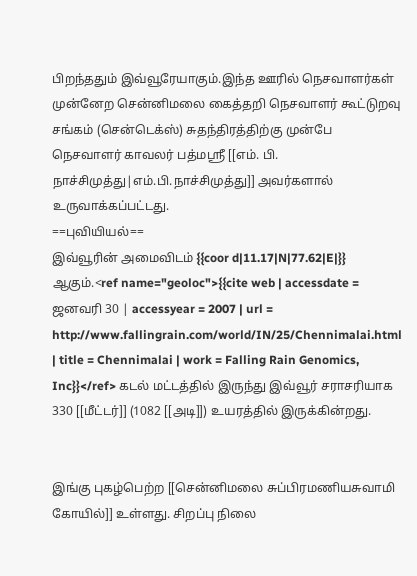பிறந்ததும் இவ்வூரேயாகும்.இந்த ஊரில் நெசவாளர்கள் முன்னேற சென்னிமலை கைத்தறி நெசவாளர் கூட்டுறவு சங்கம் (சென்டெக்ஸ்) சுதந்திரத்திற்கு முன்பே நெசவாளர் காவலர் பத்மஸ்ரீ [[எம். பி. நாச்சிமுத்து|எம்.பி.நாச்சிமுத்து]] அவர்களால் உருவாக்கப்பட்டது.
==புவியியல்==
இவ்வூரின் அமைவிடம் {{coor d|11.17|N|77.62|E|}} ஆகும்.<ref name="geoloc">{{cite web | accessdate = ஜனவரி 30 | accessyear = 2007 | url = http://www.fallingrain.com/world/IN/25/Chennimalai.html | title = Chennimalai | work = Falling Rain Genomics, Inc}}</ref> கடல் மட்டத்தில் இருந்து இவ்வூர் சராசரியாக 330 [[மீட்டர்]] (1082 [[அடி]]) உயரத்தில் இருக்கின்றது.


இங்கு புகழ்பெற்ற [[சென்னிமலை சுப்பிரமணியசுவாமி கோயில்]] உள்ளது. சிறப்பு நிலை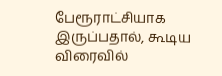பேரூராட்சியாக இருப்பதால், கூடிய விரைவில்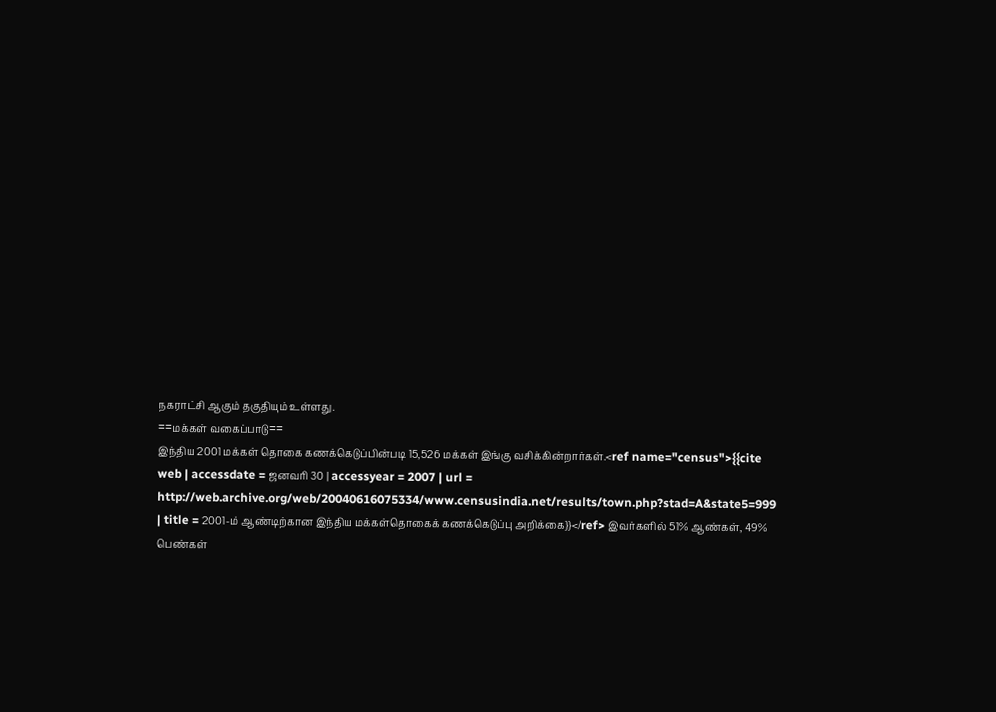நகராட்சி ஆகும் தகுதியும் உள்ளது.
==மக்கள் வகைப்பாடு==
இந்திய 2001 மக்கள் தொகை கணக்கெடுப்பின்படி 15,526 மக்கள் இங்கு வசிக்கின்றார்கள்.<ref name="census">{{cite web | accessdate = ஜனவரி 30 | accessyear = 2007 | url = http://web.archive.org/web/20040616075334/www.censusindia.net/results/town.php?stad=A&state5=999 | title = 2001-ம் ஆண்டிற்கான இந்திய மக்கள்தொகைக் கணக்கெடுப்பு அறிக்கை}}</ref> இவர்களில் 51% ஆண்கள், 49% பெண்கள்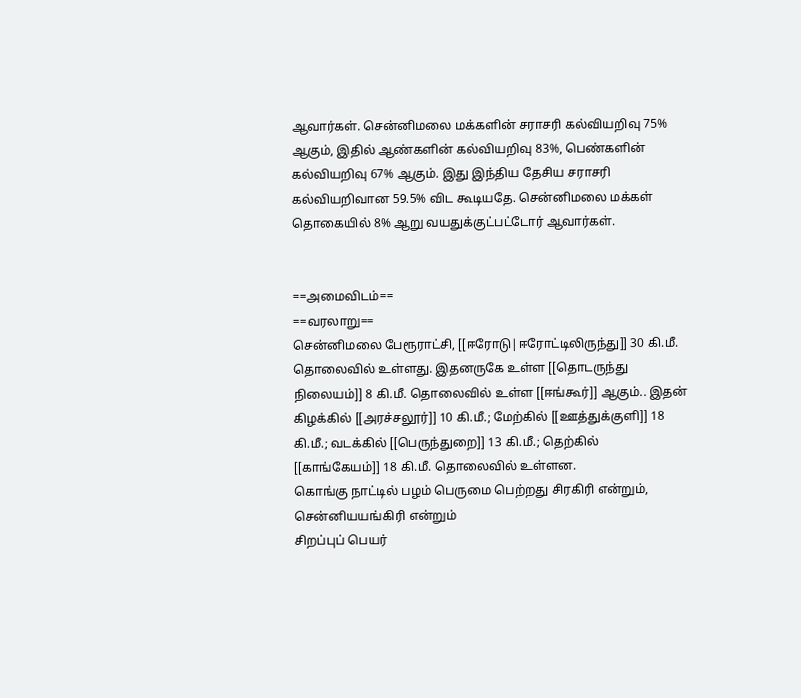ஆவார்கள். சென்னிமலை மக்களின் சராசரி கல்வியறிவு 75% ஆகும், இதில் ஆண்களின் கல்வியறிவு 83%, பெண்களின் கல்வியறிவு 67% ஆகும். இது இந்திய தேசிய சராசரி கல்வியறிவான 59.5% விட கூடியதே. சென்னிமலை மக்கள் தொகையில் 8% ஆறு வயதுக்குட்பட்டோர் ஆவார்கள்.


==அமைவிடம்==
==வரலாறு==
சென்னிமலை பேரூராட்சி, [[ஈரோடு|ஈரோட்டிலிருந்து]] 30 கி.மீ. தொலைவில் உள்ளது. இதனருகே உள்ள [[தொடருந்து நிலையம்]] 8 கி.மீ. தொலைவில் உள்ள [[ஈங்கூர்]] ஆகும்.. இதன் கிழக்கில் [[அரச்சலூர்]] 10 கி.மீ.; மேற்கில் [[ஊத்துக்குளி]] 18 கி.மீ.; வடக்கில் [[பெருந்துறை]] 13 கி.மீ.; தெற்கில் [[காங்கேயம்]] 18 கி.மீ. தொலைவில் உள்ளன.
கொங்கு நாட்டில் பழம் பெருமை பெற்றது சிரகிரி என்றும், சென்னியயங்கிரி என்றும்
சிறப்புப் பெயர்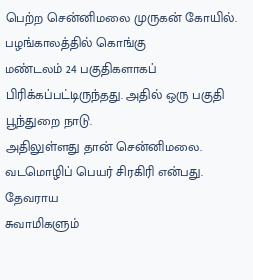பெற்ற சென்னிமலை முருகன் கோயில். பழங்காலத்தில் கொங்கு
மண்டலம் 24 பகுதிகளாகப் பிரிக்கப்பட்டிருந்தது. அதில் ஒரு பகுதி பூந்துறை நாடு.
அதிலுள்ளது தான் சென்னிமலை. வடமொழிப் பெயர் சிரகிரி என்பது. தேவராய
சுவாமிகளும்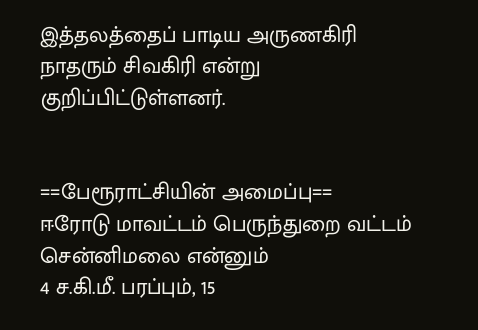இத்தலத்தைப் பாடிய அருணகிரி நாதரும் சிவகிரி என்று
குறிப்பிட்டுள்ளனர்.


==பேரூராட்சியின் அமைப்பு==
ஈரோடு மாவட்டம் பெருந்துறை வட்டம் சென்னிமலை என்னும்
4 ச.கி.மீ. பரப்பும், 15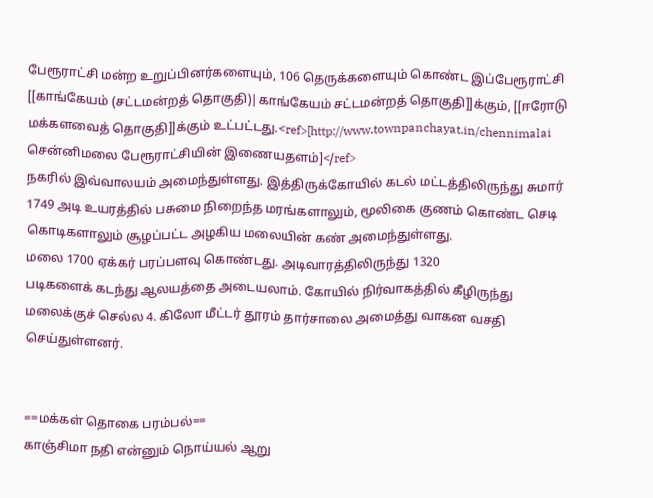பேரூராட்சி மன்ற உறுப்பினர்களையும், 106 தெருக்களையும் கொண்ட இப்பேரூராட்சி [[காங்கேயம் (சட்டமன்றத் தொகுதி)|காங்கேயம் சட்டமன்றத் தொகுதி]]க்கும், [[ஈரோடு மக்களவைத் தொகுதி]]க்கும் உட்பட்டது.<ref>[http://www.townpanchayat.in/chennimalai சென்னிமலை பேரூராட்சியின் இணையதளம்]</ref>
நகரில் இவ்வாலயம் அமைந்துள்ளது. இத்திருக்கோயில் கடல் மட்டத்திலிருந்து சுமார்
1749 அடி உயரத்தில் பசுமை நிறைந்த மரங்களாலும், மூலிகை குணம் கொண்ட செடி
கொடிகளாலும் சூழப்பட்ட அழகிய மலையின் கண் அமைந்துள்ளது.
மலை 1700 ஏக்கர் பரப்பளவு கொண்டது. அடிவாரத்திலிருந்து 1320
படிகளைக் கடந்து ஆலயத்தை அடையலாம். கோயில் நிர்வாகத்தில் கீழிருந்து
மலைக்குச் செல்ல 4. கிலோ மீட்டர் தூரம் தார்சாலை அமைத்து வாகன வசதி
செய்துள்ளனர்.


==மக்கள் தொகை பரம்பல்==
காஞ்சிமா நதி என்னும் நொய்யல் ஆறு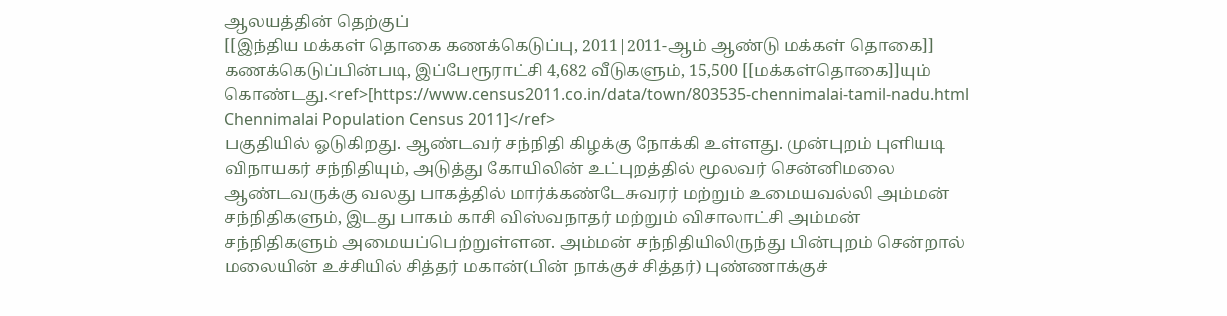ஆலயத்தின் தெற்குப்
[[இந்திய மக்கள் தொகை கணக்கெடுப்பு, 2011|2011-ஆம் ஆண்டு மக்கள் தொகை]] கணக்கெடுப்பின்படி, இப்பேரூராட்சி 4,682 வீடுகளும், 15,500 [[மக்கள்தொகை]]யும் கொண்டது.<ref>[https://www.census2011.co.in/data/town/803535-chennimalai-tamil-nadu.html Chennimalai Population Census 2011]</ref>
பகுதியில் ஓடுகிறது. ஆண்டவர் சந்நிதி கிழக்கு நோக்கி உள்ளது. முன்புறம் புளியடி
விநாயகர் சந்நிதியும், அடுத்து கோயிலின் உட்புறத்தில் மூலவர் சென்னிமலை
ஆண்டவருக்கு வலது பாகத்தில் மார்க்கண்டேசுவரர் மற்றும் உமையவல்லி அம்மன்
சந்நிதிகளும், இடது பாகம் காசி விஸ்வநாதர் மற்றும் விசாலாட்சி அம்மன்
சந்நிதிகளும் அமையப்பெற்றுள்ளன. அம்மன் சந்நிதியிலிருந்து பின்புறம் சென்றால்
மலையின் உச்சியில் சித்தர் மகான்(பின் நாக்குச் சித்தர்) புண்ணாக்குச்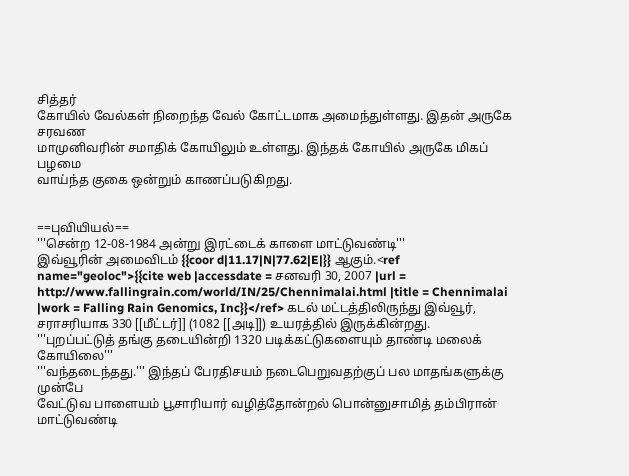சித்தர்
கோயில் வேல்கள் நிறைந்த வேல் கோட்டமாக அமைந்துள்ளது. இதன் அருகே சரவண
மாமுனிவரின் சமாதிக் கோயிலும் உள்ளது. இந்தக் கோயில் அருகே மிகப் பழமை
வாய்ந்த குகை ஒன்றும் காணப்படுகிறது.


==புவியியல்==
'''சென்ற 12-08-1984 அன்று இரட்டைக் காளை மாட்டுவண்டி'''
இவ்வூரின் அமைவிடம் {{coor d|11.17|N|77.62|E|}} ஆகும்.<ref name="geoloc">{{cite web |accessdate = சனவரி 30, 2007 |url = http://www.fallingrain.com/world/IN/25/Chennimalai.html |title = Chennimalai |work = Falling Rain Genomics, Inc}}</ref> கடல் மட்டத்திலிருந்து இவ்வூர், சராசரியாக 330 [[மீட்டர்]] (1082 [[அடி]]) உயரத்தில் இருக்கின்றது.
'''புறப்பட்டுத் தங்கு தடையின்றி 1320 படிக்கட்டுகளையும் தாண்டி மலைக் கோயிலை'''
'''வந்தடைந்தது.''' இந்தப் பேரதிசயம் நடைபெறுவதற்குப் பல மாதங்களுக்கு முன்பே
வேட்டுவ பாளையம் பூசாரியார் வழித்தோன்றல் பொன்னுசாமித் தம்பிரான் மாட்டுவண்டி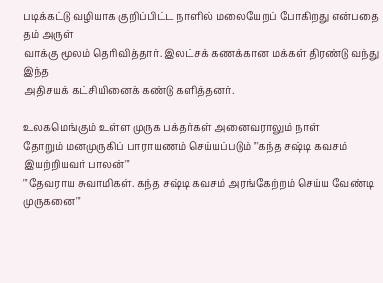படிக்கட்டு வழியாக குறிப்பிட்ட நாளில் மலையேறப் போகிறது என்பதை தம் அருள்
வாக்கு மூலம் தெரிவித்தார். இலட்சக் கணக்கான மக்கள் திரண்டு வந்து இந்த
அதிசயக் கட்சியினைக் கண்டு களித்தனர்.

உலகமெங்கும் உள்ள முருக பக்தர்கள் அனைவராலும் நாள்
தோறும் மனமுருகிப் பாராயணம் செய்யப்படும் '''கந்த சஷ்டி கவசம் இயற்றியவர் பாலன்'''
'''தேவராய சுவாமிகள். கந்த சஷ்டி கவசம் அரங்கேற்றம் செய்ய வேண்டி முருகனை'''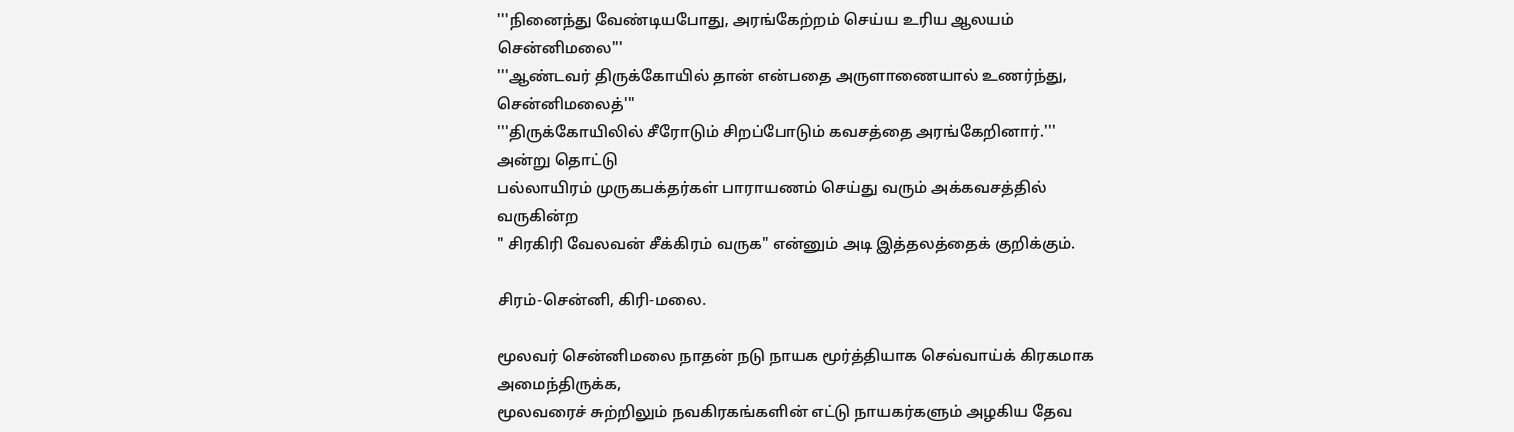'''நினைந்து வேண்டியபோது, அரங்கேற்றம் செய்ய உரிய ஆலயம் சென்னிமலை'''
'''ஆண்டவர் திருக்கோயில் தான் என்பதை அருளாணையால் உணர்ந்து, சென்னிமலைத்'''
'''திருக்கோயிலில் சீரோடும் சிறப்போடும் கவசத்தை அரங்கேறினார்.''' அன்று தொட்டு
பல்லாயிரம் முருகபக்தர்கள் பாராயணம் செய்து வரும் அக்கவசத்தில் வருகின்ற
" சிரகிரி வேலவன் சீக்கிரம் வருக" என்னும் அடி இத்தலத்தைக் குறிக்கும்.

சிரம்-சென்னி, கிரி-மலை.

மூலவர் சென்னிமலை நாதன் நடு நாயக மூர்த்தியாக செவ்வாய்க் கிரகமாக அமைந்திருக்க,
மூலவரைச் சுற்றிலும் நவகிரகங்களின் எட்டு நாயகர்களும் அழகிய தேவ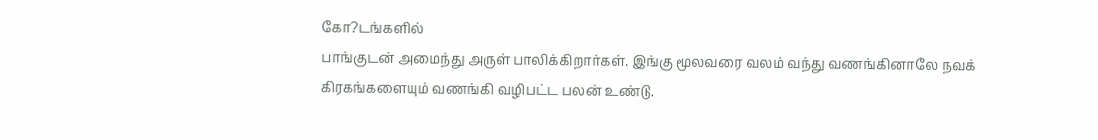கோ?டங்களில்
பாங்குடன் அமைந்து அருள் பாலிக்கிறார்கள். இங்கு மூலவரை வலம் வந்து வணங்கினாலே நவக் கிரகங்களையும் வணங்கி வழிபட்ட பலன் உண்டு.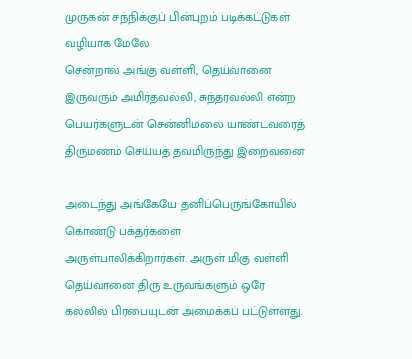முருகன் சந்நிக்குப் பின்புறம் படிக்கட்டுகள் வழியாக மேலே
சென்றால் அங்கு வள்ளி, தெய்வானை இருவரும் அமிர்தவல்லி, சுந்தரவல்லி என்ற
பெயர்களுடன் சென்னிமலை யாண்டவரைத் திருமணம் செய்யத் தவமிருந்து இறைவனை

அடைந்து அங்கேயே தனிப்பெருங்கோயில் கொண்டு பக்தர்களை
அருள்பாலிக்கிறார்கள். அருள் மிகு வள்ளி தெய்வானை திரு உருவங்களும் ஒரே
கல்லில் பிரபையுடன் அமைக்கப் பட்டுள்ளது.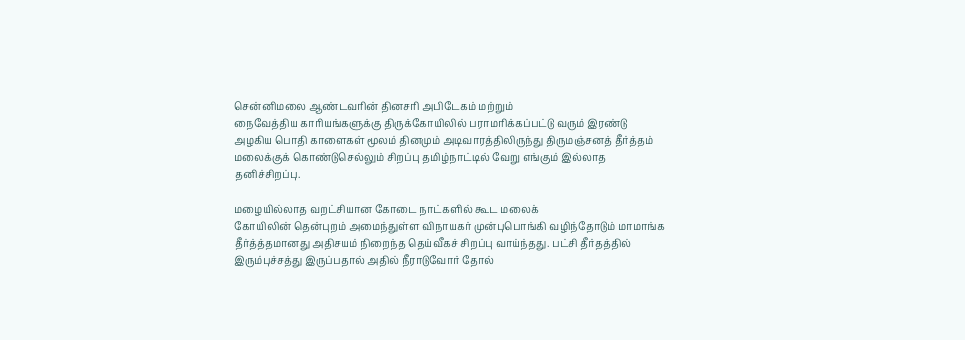சென்னிமலை ஆண்டவரின் தினசரி அபிடேகம் மற்றும்
நைவேத்திய காரியங்களுக்கு திருக்கோயிலில் பராமரிக்கப்பட்டு வரும் இரண்டு
அழகிய பொதி காளைகள் மூலம் தினமும் அடிவாரத்திலிருந்து திருமஞ்சனத் தீர்த்தம்
மலைக்குக் கொண்டுசெல்லும் சிறப்பு தமிழ்நாட்டில் வேறு எங்கும் இல்லாத
தனிச்சிறப்பு.

மழையில்லாத வறட்சியான கோடை நாட்களில் கூட மலைக்
கோயிலின் தென்புறம் அமைந்துள்ள விநாயகர் முன்புபொங்கி வழிந்தோடும் மாமாங்க
தீர்த்த்தமானது அதிசயம் நிறைந்த தெய்வீகச் சிறப்பு வாய்ந்தது. பட்சி தீர்தத்தில்
இரும்புச்சத்து இருப்பதால் அதில் நீராடுவோர் தோல்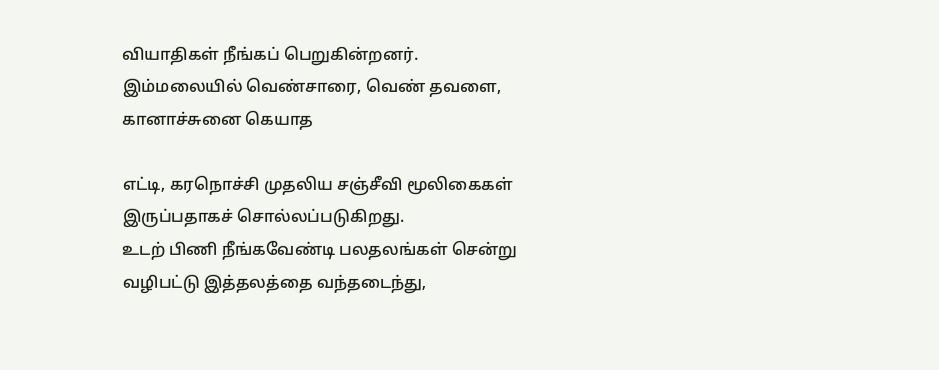வியாதிகள் நீங்கப் பெறுகின்றனர்.
இம்மலையில் வெண்சாரை, வெண் தவளை, கானாச்சுனை கெயாத

எட்டி, கரநொச்சி முதலிய சஞ்சீவி மூலிகைகள் இருப்பதாகச் சொல்லப்படுகிறது.
உடற் பிணி நீங்கவேண்டி பலதலங்கள் சென்று வழிபட்டு இத்தலத்தை வந்தடைந்து,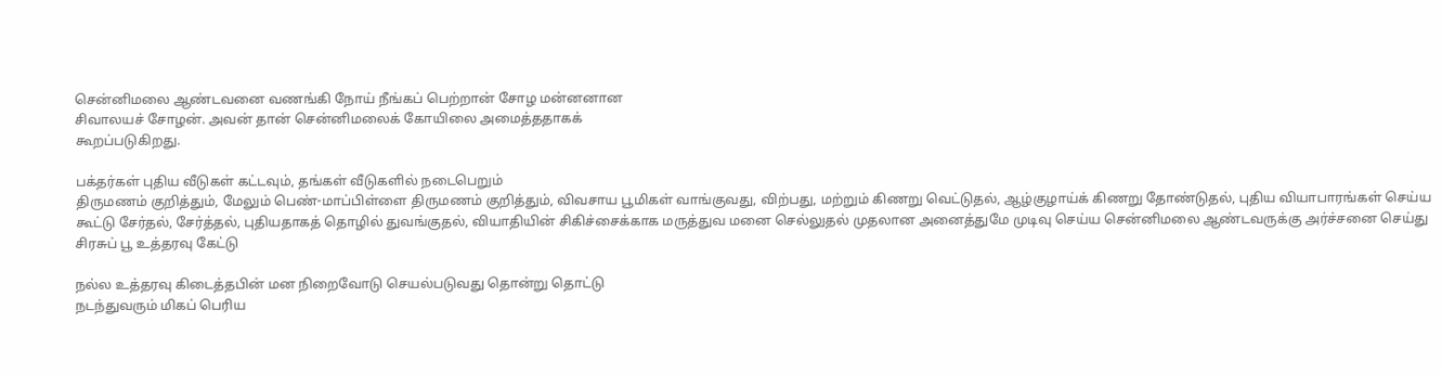சென்னிமலை ஆண்டவனை வணங்கி நோய் நீங்கப் பெற்றான் சோழ மன்னனான
சிவாலயச் சோழன். அவன் தான் சென்னிமலைக் கோயிலை அமைத்ததாகக்
கூறப்படுகிறது.

பக்தர்கள் புதிய வீடுகள் கட்டவும், தங்கள் வீடுகளில் நடைபெறும்
திருமணம் குறித்தும், மேலும் பெண்-மாப்பிள்ளை திருமணம் குறித்தும், விவசாய பூமிகள் வாங்குவது, விற்பது, மற்றும் கிணறு வெட்டுதல், ஆழ்குழாய்க் கிணறு தோண்டுதல், புதிய வியாபாரங்கள் செய்ய கூட்டு சேர்தல், சேர்த்தல், புதியதாகத் தொழில் துவங்குதல், வியாதியின் சிகிச்சைக்காக மருத்துவ மனை செல்லுதல் முதலான அனைத்துமே முடிவு செய்ய சென்னிமலை ஆண்டவருக்கு அர்ச்சனை செய்து சிரசுப் பூ உத்தரவு கேட்டு

நல்ல உத்தரவு கிடைத்தபின் மன நிறைவோடு செயல்படுவது தொன்று தொட்டு
நடந்துவரும் மிகப் பெரிய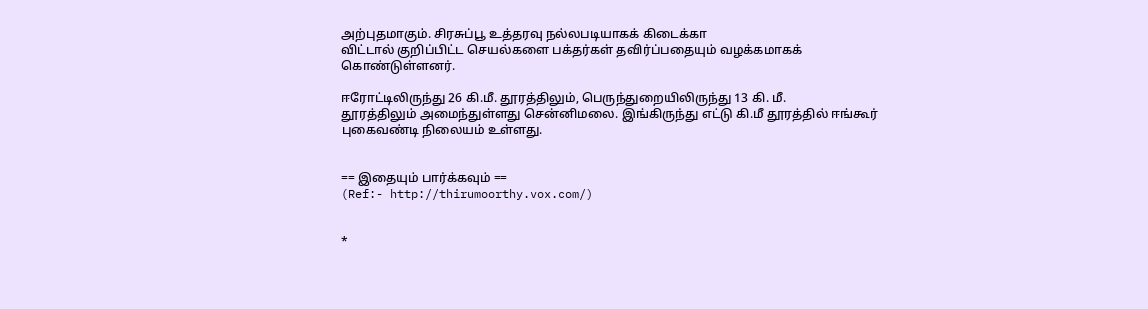அற்புதமாகும். சிரசுப்பூ உத்தரவு நல்லபடியாகக் கிடைக்கா
விட்டால் குறிப்பிட்ட செயல்களை பக்தர்கள் தவிர்ப்பதையும் வழக்கமாகக்
கொண்டுள்ளனர்.

ஈரோட்டிலிருந்து 26 கி.மீ. தூரத்திலும், பெருந்துறையிலிருந்து 13 கி. மீ.
தூரத்திலும் அமைந்துள்ளது சென்னிமலை. இங்கிருந்து எட்டு கி.மீ தூரத்தில் ஈங்கூர்
புகைவண்டி நிலையம் உள்ளது.


== இதையும் பார்க்கவும் ==
(Ref:- http://thirumoorthy.vox.com/)


*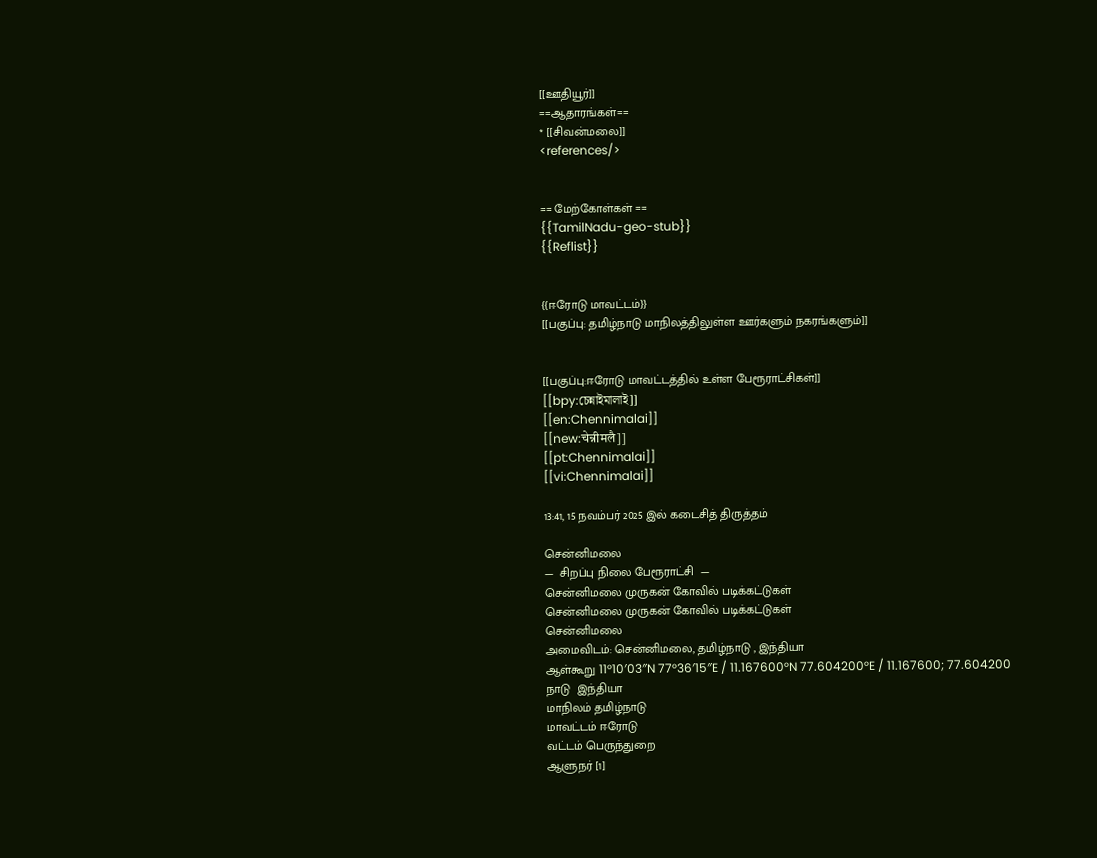[[ஊதியூர்]]
==ஆதாரங்கள்==
* [[சிவன்மலை]]
<references/>


== மேற்கோள்கள் ==
{{TamilNadu-geo-stub}}
{{Reflist}}


{{ஈரோடு மாவட்டம்}}
[[பகுப்பு: தமிழ்நாடு மாநிலத்திலுள்ள ஊர்களும் நகரங்களும்]]


[[பகுப்பு:ஈரோடு மாவட்டத்தில் உள்ள பேரூராட்சிகள்]]
[[bpy:চেন্নাইমালাই]]
[[en:Chennimalai]]
[[new:चेन्नीमलै]]
[[pt:Chennimalai]]
[[vi:Chennimalai]]

13:41, 15 நவம்பர் 2025 இல் கடைசித் திருத்தம்

சென்னிமலை
—  சிறப்பு நிலை பேரூராட்சி  —
சென்னிமலை முருகன் கோவில் படிக்கட்டுகள்
சென்னிமலை முருகன் கோவில் படிக்கட்டுகள்
சென்னிமலை
அமைவிடம்: சென்னிமலை, தமிழ்நாடு , இந்தியா
ஆள்கூறு 11°10′03″N 77°36′15″E / 11.167600°N 77.604200°E / 11.167600; 77.604200
நாடு  இந்தியா
மாநிலம் தமிழ்நாடு
மாவட்டம் ஈரோடு
வட்டம் பெருந்துறை
ஆளுநர் [1]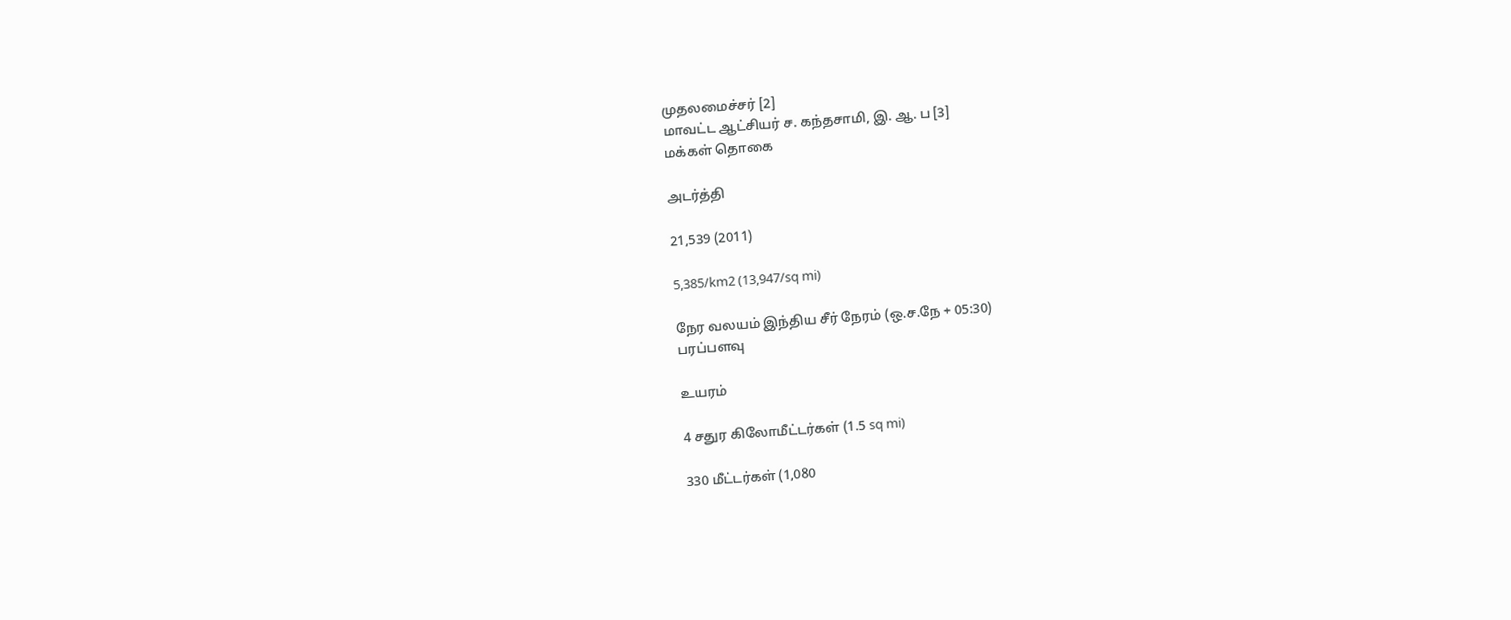முதலமைச்சர் [2]
மாவட்ட ஆட்சியர் ச. கந்தசாமி, இ. ஆ. ப [3]
மக்கள் தொகை

அடர்த்தி

21,539 (2011)

5,385/km2 (13,947/sq mi)

நேர வலயம் இந்திய சீர் நேரம் (ஒ.ச.நே + 05:30)
பரப்பளவு

உயரம்

4 சதுர கிலோமீட்டர்கள் (1.5 sq mi)

330 மீட்டர்கள் (1,080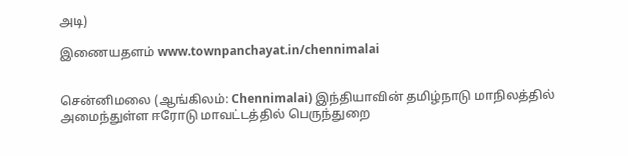அடி)

இணையதளம் www.townpanchayat.in/chennimalai


சென்னிமலை (ஆங்கிலம்: Chennimalai) இந்தியாவின் தமிழ்நாடு மாநிலத்தில் அமைந்துள்ள ஈரோடு மாவட்டத்தில் பெருந்துறை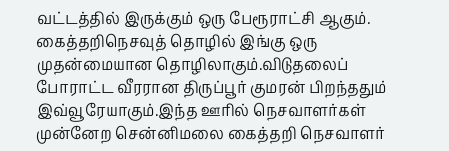வட்டத்தில் இருக்கும் ஒரு பேரூராட்சி ஆகும். கைத்தறிநெசவுத் தொழில் இங்கு ஒரு முதன்மையான தொழிலாகும்.விடுதலைப் போராட்ட வீரரான திருப்பூர் குமரன் பிறந்ததும் இவ்வூரேயாகும்.இந்த ஊரில் நெசவாளர்கள் முன்னேற சென்னிமலை கைத்தறி நெசவாளர்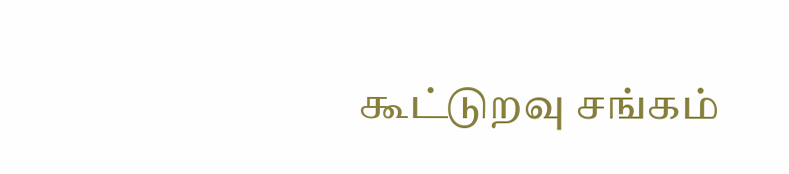கூட்டுறவு சங்கம்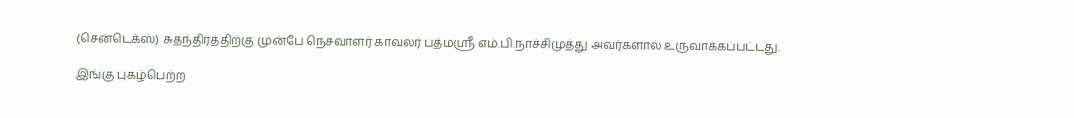(சென்டெக்ஸ்) சுதந்திரத்திற்கு முன்பே நெசவாளர் காவலர் பத்மஸ்ரீ எம்.பி.நாச்சிமுத்து அவர்களால் உருவாக்கப்பட்டது.

இங்கு புகழ்பெற்ற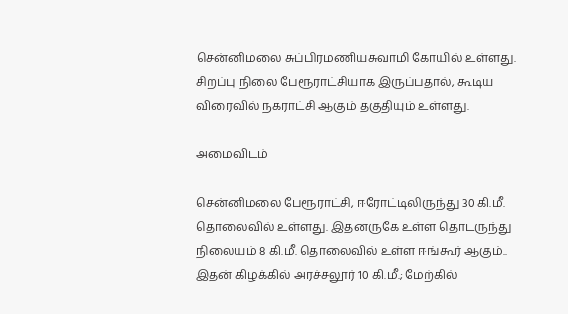சென்னிமலை சுப்பிரமணியசுவாமி கோயில் உள்ளது. சிறப்பு நிலை பேரூராட்சியாக இருப்பதால், கூடிய விரைவில் நகராட்சி ஆகும் தகுதியும் உள்ளது.

அமைவிடம்

சென்னிமலை பேரூராட்சி, ஈரோட்டிலிருந்து 30 கி.மீ. தொலைவில் உள்ளது. இதனருகே உள்ள தொடருந்து நிலையம் 8 கி.மீ. தொலைவில் உள்ள ஈங்கூர் ஆகும்.. இதன் கிழக்கில் அரச்சலூர் 10 கி.மீ.; மேற்கில்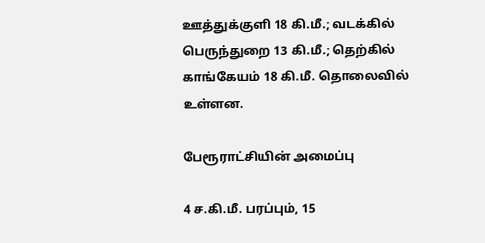ஊத்துக்குளி 18 கி.மீ.; வடக்கில் பெருந்துறை 13 கி.மீ.; தெற்கில் காங்கேயம் 18 கி.மீ. தொலைவில் உள்ளன.

பேரூராட்சியின் அமைப்பு

4 ச.கி.மீ. பரப்பும், 15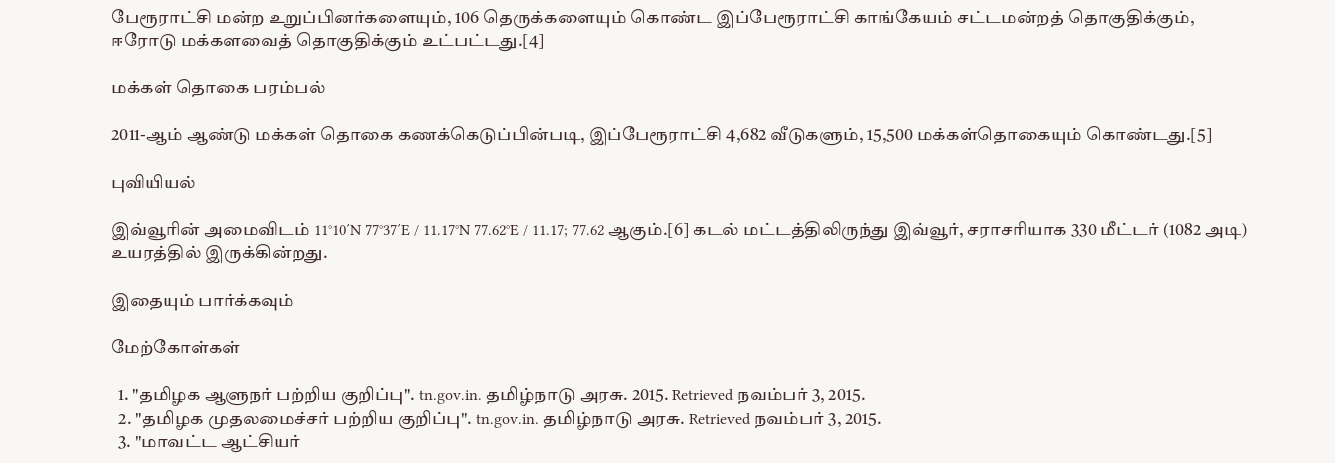பேரூராட்சி மன்ற உறுப்பினர்களையும், 106 தெருக்களையும் கொண்ட இப்பேரூராட்சி காங்கேயம் சட்டமன்றத் தொகுதிக்கும், ஈரோடு மக்களவைத் தொகுதிக்கும் உட்பட்டது.[4]

மக்கள் தொகை பரம்பல்

2011-ஆம் ஆண்டு மக்கள் தொகை கணக்கெடுப்பின்படி, இப்பேரூராட்சி 4,682 வீடுகளும், 15,500 மக்கள்தொகையும் கொண்டது.[5]

புவியியல்

இவ்வூரின் அமைவிடம் 11°10′N 77°37′E / 11.17°N 77.62°E / 11.17; 77.62 ஆகும்.[6] கடல் மட்டத்திலிருந்து இவ்வூர், சராசரியாக 330 மீட்டர் (1082 அடி) உயரத்தில் இருக்கின்றது.

இதையும் பார்க்கவும்

மேற்கோள்கள்

  1. "தமிழக ஆளுநர் பற்றிய குறிப்பு". tn.gov.in. தமிழ்நாடு அரசு. 2015. Retrieved நவம்பர் 3, 2015.
  2. "தமிழக முதலமைச்சர் பற்றிய குறிப்பு". tn.gov.in. தமிழ்நாடு அரசு. Retrieved நவம்பர் 3, 2015.
  3. "மாவட்ட ஆட்சியர்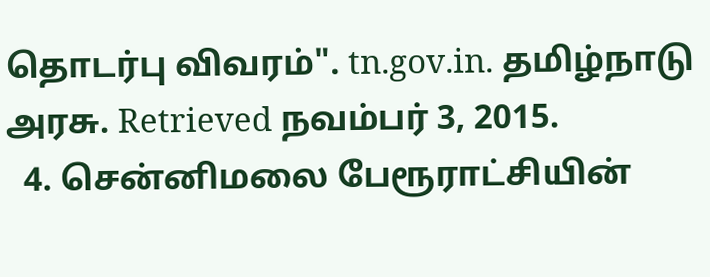தொடர்பு விவரம்". tn.gov.in. தமிழ்நாடு அரசு. Retrieved நவம்பர் 3, 2015.
  4. சென்னிமலை பேரூராட்சியின்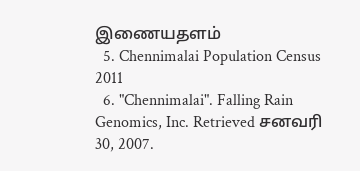இணையதளம்
  5. Chennimalai Population Census 2011
  6. "Chennimalai". Falling Rain Genomics, Inc. Retrieved சனவரி 30, 2007.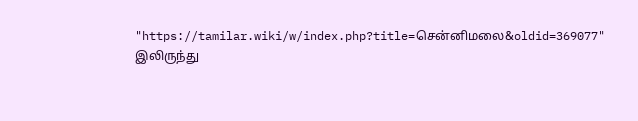"https://tamilar.wiki/w/index.php?title=சென்னிமலை&oldid=369077" இலிருந்து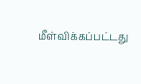மீள்விக்கப்பட்டது